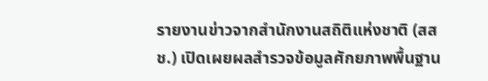รายงานข่าวจากสำนักงานสถิติแห่งชาติ (สสช.) เปิดเผยผลสำรวจข้อมูลศักยภาพพื้นฐาน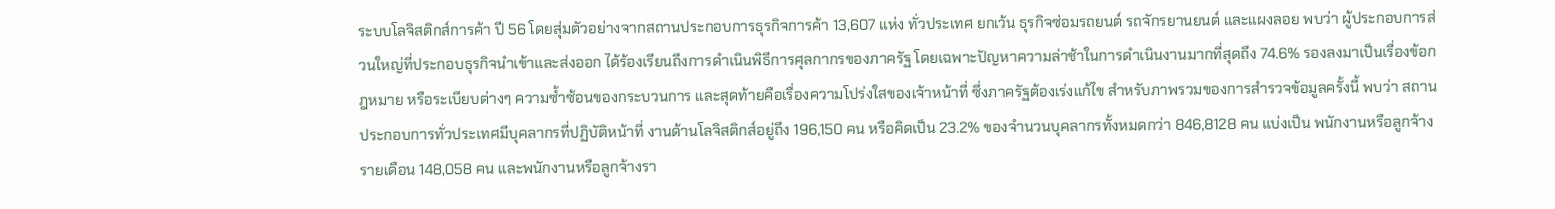ระบบโลจิสติกส์การค้า ปี 56 โดยสุ่มตัวอย่างจากสถานประกอบการธุรกิจการค้า 13,607 แห่ง ทั่วประเทศ ยกเว้น ธุรกิจซ่อมรถยนต์ รถจักรยานยนต์ และแผงลอย พบว่า ผู้ประกอบการส่วนใหญ่ที่ประกอบธุรกิจนำเข้าและส่งออก ได้ร้องเรียนถึงการดำเนินพิธีการศุลกากรของภาครัฐ โดยเฉพาะปัญหาความล่าช้าในการดำเนินงานมากที่สุดถึง 74.6% รองลงมาเป็นเรื่องข้อกฎหมาย หรือระเบียบต่างๆ ความซ้ำซ้อนของกระบวนการ และสุดท้ายคือเรื่องความโปร่งใสของเจ้าหน้าที่ ซึ่งภาครัฐต้องเร่งแก้ไข สำหรับภาพรวมของการสำรวจข้อมูลครั้งนี้ พบว่า สถานประกอบการทั่วประเทศมีบุคลากรที่ปฏิบัติหน้าที่ งานด้านโลจิสติกส์อยู่ถึง 196,150 คน หรือคิดเป็น 23.2% ของจำนวนบุคลากรทั้งหมดกว่า 846,8128 คน แบ่งเป็น พนักงานหรือลูกจ้างรายเดือน 148,058 คน และพนักงานหรือลูกจ้างรา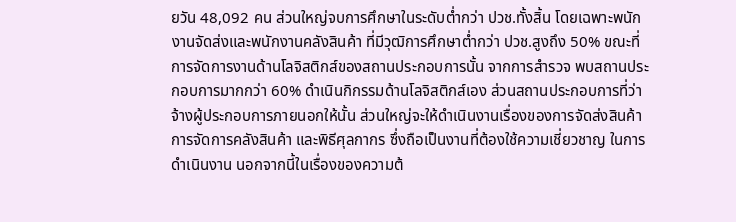ยวัน 48,092 คน ส่วนใหญ่จบการศึกษาในระดับต่ำกว่า ปวช.ทั้งสิ้น โดยเฉพาะพนักงานจัดส่งและพนักงานคลังสินค้า ที่มีวุฒิการศึกษาต่ำกว่า ปวช.สูงถึง 50% ขณะที่การจัดการงานด้านโลจิสติกส์ของสถานประกอบการนั้น จากการสำรวจ พบสถานประกอบการมากกว่า 60% ดำเนินกิกรรมด้านโลจิสติกส์เอง ส่วนสถานประกอบการที่ว่าจ้างผู้ประกอบการภายนอกให้นั้น ส่วนใหญ่จะให้ดำเนินงานเรื่องของการจัดส่งสินค้า การจัดการคลังสินค้า และพิธีศุลกากร ซึ่งถือเป็นงานที่ต้องใช้ความเชี่ยวชาญ ในการดำเนินงาน นอกจากนี้ในเรื่องของความต้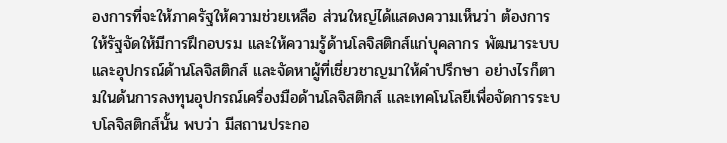องการที่จะให้ภาครัฐให้ความช่วยเหลือ ส่วนใหญ่ได้แสดงความเห็นว่า ต้องการให้รัฐจัดให้มีการฝึกอบรม และให้ความรู้ด้านโลจิสติกส์แก่บุคลากร พัฒนาระบบและอุปกรณ์ด้านโลจิสติกส์ และจัดหาผู้ที่เชี่ยวชาญมาให้คำปรึกษา อย่างไรก็ตามในด้นการลงทุนอุปกรณ์เครื่องมือด้านโลจิสติกส์ และเทคโนโลยีเพื่อจัดการระบบโลจิสติกส์นั้น พบว่า มีสถานประกอ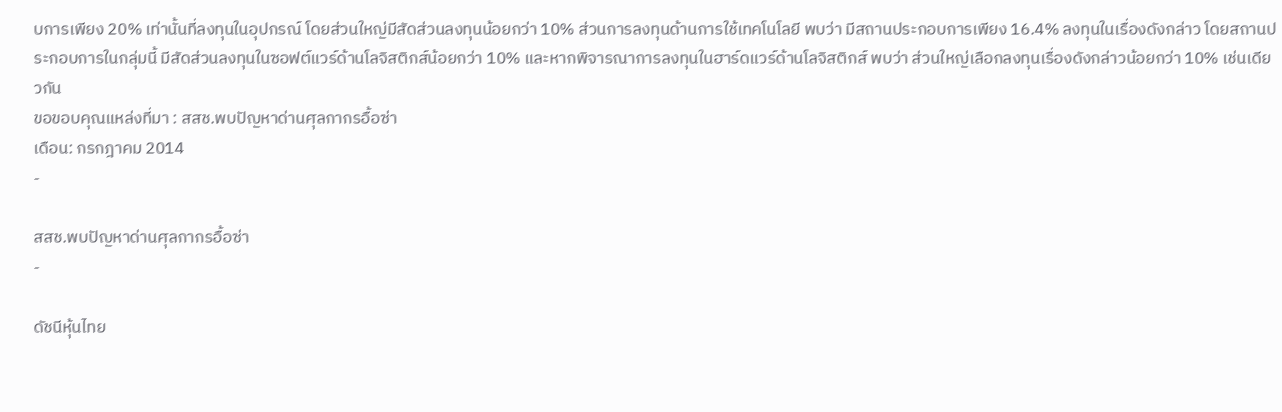บการเพียง 20% เท่านั้นที่ลงทุนในอุปกรณ์ โดยส่วนใหญ่มีสัดส่วนลงทุนน้อยกว่า 10% ส่วนการลงทุนด้านการใช้เทคโนโลยี พบว่า มีสถานประกอบการเพียง 16.4% ลงทุนในเรื่องดังกล่าว โดยสถานประกอบการในกลุ่มนี้ มีสัดส่วนลงทุนในซอฟต์แวร์ด้านโลจิสติกส์น้อยกว่า 10% และหากพิจารณาการลงทุนในฮาร์ดแวร์ด้านโลจิสติกส์ พบว่า ส่วนใหญ่เลือกลงทุนเรื่องดังกล่าวน้อยกว่า 10% เช่นเดียวกัน
ขอขอบคุณแหล่งที่มา : สสช.พบปัญหาด่านศุลกากรอื้อซ่า
เดือน: กรกฎาคม 2014
-

สสช.พบปัญหาด่านศุลกากรอื้อซ่า
-

ดัชนีหุ้นไทย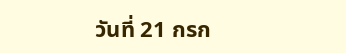วันที่ 21 กรก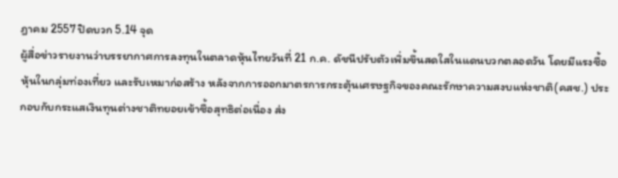ฎาคม 2557 ปิดบวก 5.14 จุด
ผู้สื่อข่าวรายงานว่าบรรยากาศการลงทุนในตลาดหุ้นไทยวันที่ 21 ก.ค. ดัชนีปรับตัวเพิ่มขึ้นสดใสในแดนบวกตลอดวัน โดยมีแรงซื้อหุ้นในกลุ่มท่องเที่ยว และรับเหมาก่อสร้าง หลังจากการออกมาตรการกระตุ้นเศรษฐกิจของคณะรักษาความสงบแห่งชาติ(คสช.) ประกอบกับกระแสเงินทุนต่างชาติทยอยเข้าซื้อสุทธิต่อเนื่อง ส่ง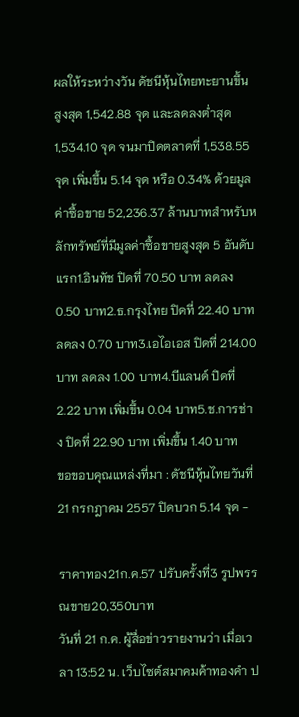ผลให้ระหว่างวัน ดัชนีหุ้นไทยทะยานขึ้นสูงสุด 1,542.88 จุด และลดลงต่ำสุด 1,534.10 จุด จนมาปิดตลาดที่ 1,538.55 จุด เพิ่มขึ้น 5.14 จุด หรือ 0.34% ด้วยมูลค่าซื้อขาย 52,236.37 ล้านบาทสำหรับหลักทรัพย์ที่มีมูลค่าซื้อขายสูงสุด 5 อันดับแรก1.อินทัช ปิดที่ 70.50 บาท ลดลง 0.50 บาท2.ธ.กรุงไทย ปิดที่ 22.40 บาท ลดลง 0.70 บาท3.เอไอเอส ปิดที่ 214.00 บาท ลดลง 1.00 บาท4.บีแลนด์ ปิดที่ 2.22 บาท เพิ่มขึ้น 0.04 บาท5.ช.การช่าง ปิดที่ 22.90 บาท เพิ่มขึ้น 1.40 บาท
ขอขอบคุณแหล่งที่มา : ดัชนีหุ้นไทยวันที่ 21 กรกฎาคม 2557 ปิดบวก 5.14 จุด -

ราคาทอง21ก.ค.57 ปรับครั้งที่3 รูปพรรณขาย20,350บาท
วันที่ 21 ก.ค. ผู้สื่อข่าวรายงานว่า เมื่อเวลา 13:52 น. เว็บไซต์สมาคมค้าทองคำ ป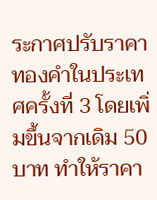ระกาศปรับราคาทองคำในประเทศครั้งที่ 3 โดยเพิ่มขึ้นจากเดิม 50 บาท ทำให้ราคา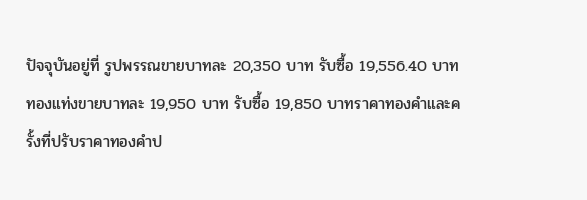ปัจจุบันอยู่ที่ รูปพรรณขายบาทละ 20,350 บาท รับซื้อ 19,556.40 บาท ทองแท่งขายบาทละ 19,950 บาท รับซื้อ 19,850 บาทราคาทองคำและครั้งที่ปรับราคาทองคำป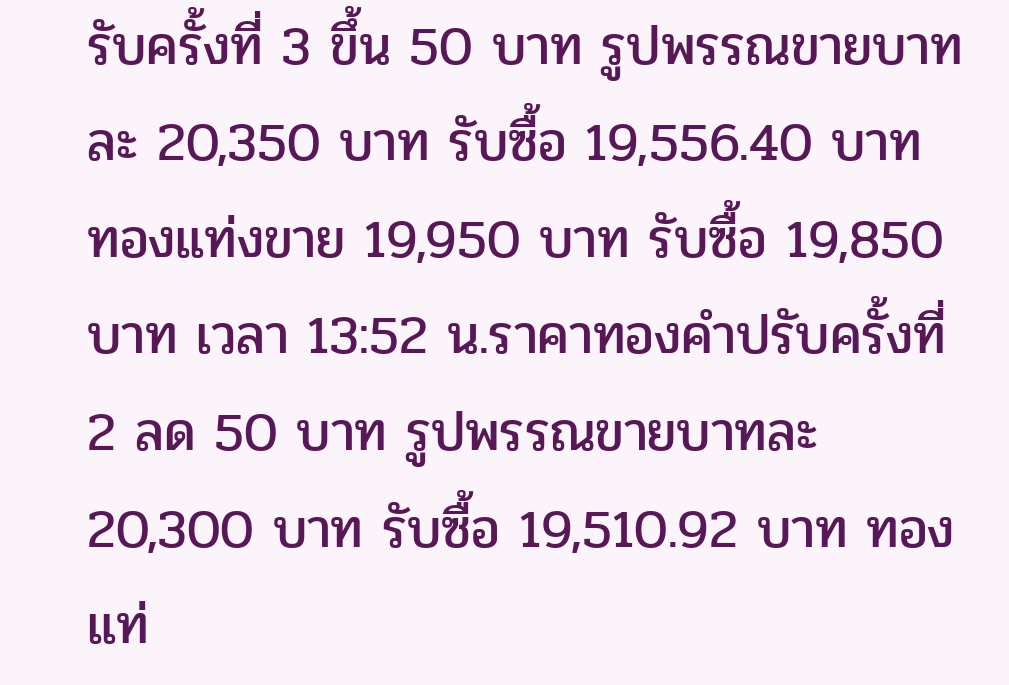รับครั้งที่ 3 ขึ้น 50 บาท รูปพรรณขายบาทละ 20,350 บาท รับซื้อ 19,556.40 บาท ทองแท่งขาย 19,950 บาท รับซื้อ 19,850 บาท เวลา 13:52 น.ราคาทองคำปรับครั้งที่ 2 ลด 50 บาท รูปพรรณขายบาทละ 20,300 บาท รับซื้อ 19,510.92 บาท ทองแท่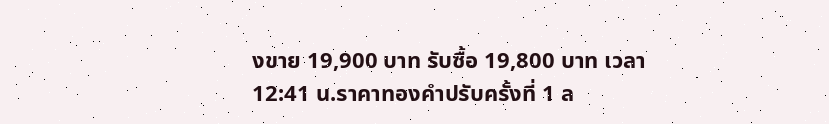งขาย 19,900 บาท รับซื้อ 19,800 บาท เวลา 12:41 น.ราคาทองคำปรับครั้งที่ 1 ล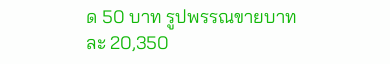ด 50 บาท รูปพรรณขายบาทละ 20,350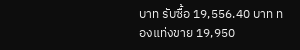บาท รับซื้อ 19,556.40 บาท ทองแท่งขาย 19,950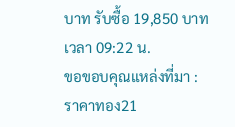บาท รับซื้อ 19,850 บาท เวลา 09:22 น.
ขอขอบคุณแหล่งที่มา : ราคาทอง21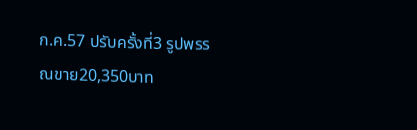ก.ค.57 ปรับครั้งที่3 รูปพรรณขาย20,350บาท